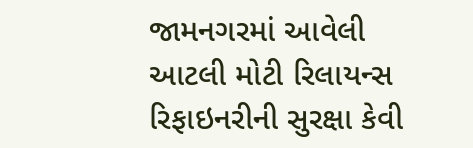જામનગરમાં આવેલી આટલી મોટી રિલાયન્સ રિફાઇનરીની સુરક્ષા કેવી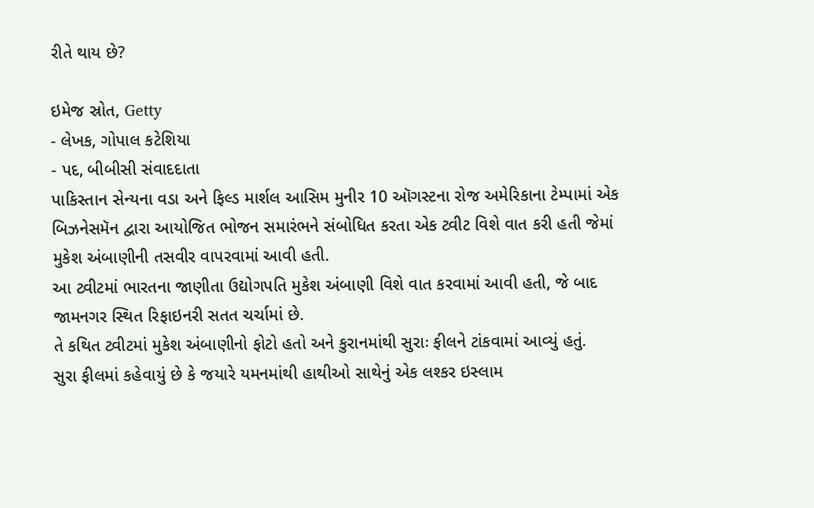રીતે થાય છે?

ઇમેજ સ્રોત, Getty
- લેખક, ગોપાલ કટેશિયા
- પદ, બીબીસી સંવાદદાતા
પાકિસ્તાન સેન્યના વડા અને ફિલ્ડ માર્શલ આસિમ મુનીર 10 ઑગસ્ટના રોજ અમેરિકાના ટેમ્પામાં એક બિઝનેસમૅન દ્વારા આયોજિત ભોજન સમારંભને સંબોધિત કરતા એક ટ્વીટ વિશે વાત કરી હતી જેમાં મુકેશ અંબાણીની તસવીર વાપરવામાં આવી હતી.
આ ટ્વીટમાં ભારતના જાણીતા ઉદ્યોગપતિ મુકેશ અંબાણી વિશે વાત કરવામાં આવી હતી, જે બાદ જામનગર સ્થિત રિફાઇનરી સતત ચર્ચામાં છે.
તે કથિત ટ્વીટમાં મુકેશ અંબાણીનો ફોટો હતો અને કુરાનમાંથી સુરાઃ ફીલને ટાંકવામાં આવ્યું હતું.
સુરા ફીલમાં કહેવાયું છે કે જયારે યમનમાંથી હાથીઓ સાથેનું એક લશ્કર ઇસ્લામ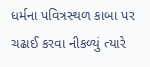ધર્મના પવિત્રસ્થળ કાબા પર ચઢાઈ કરવા નીકળ્યું ત્યારે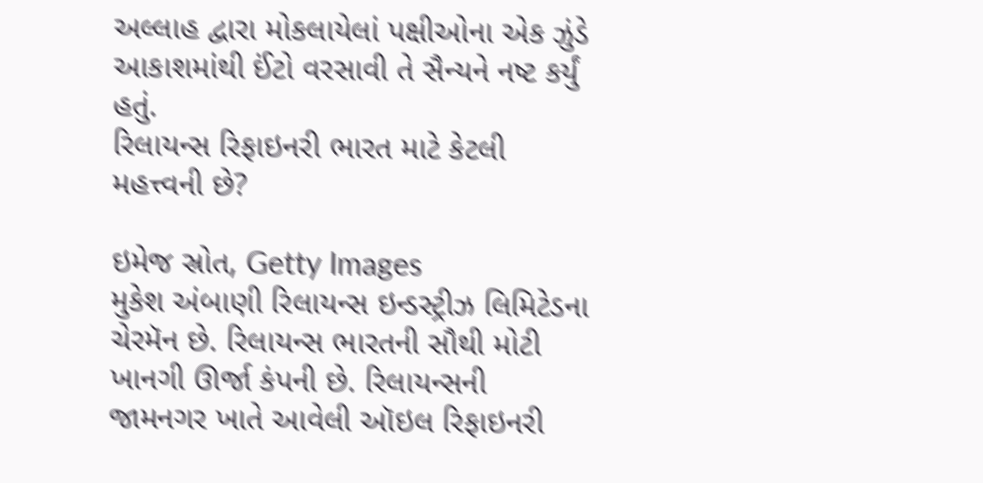અલ્લાહ દ્વારા મોકલાયેલાં પક્ષીઓના એક ઝુંડે આકાશમાંથી ઈંટો વરસાવી તે સૈન્યને નષ્ટ કર્યું હતું.
રિલાયન્સ રિફાઇનરી ભારત માટે કેટલી મહત્ત્વની છે?

ઇમેજ સ્રોત, Getty Images
મુકેશ અંબાણી રિલાયન્સ ઇન્ડસ્ટ્રીઝ લિમિટેડના ચેરમૅન છે. રિલાયન્સ ભારતની સૌથી મોટી ખાનગી ઊર્જા કંપની છે. રિલાયન્સની જામનગર ખાતે આવેલી ઑઇલ રિફાઇનરી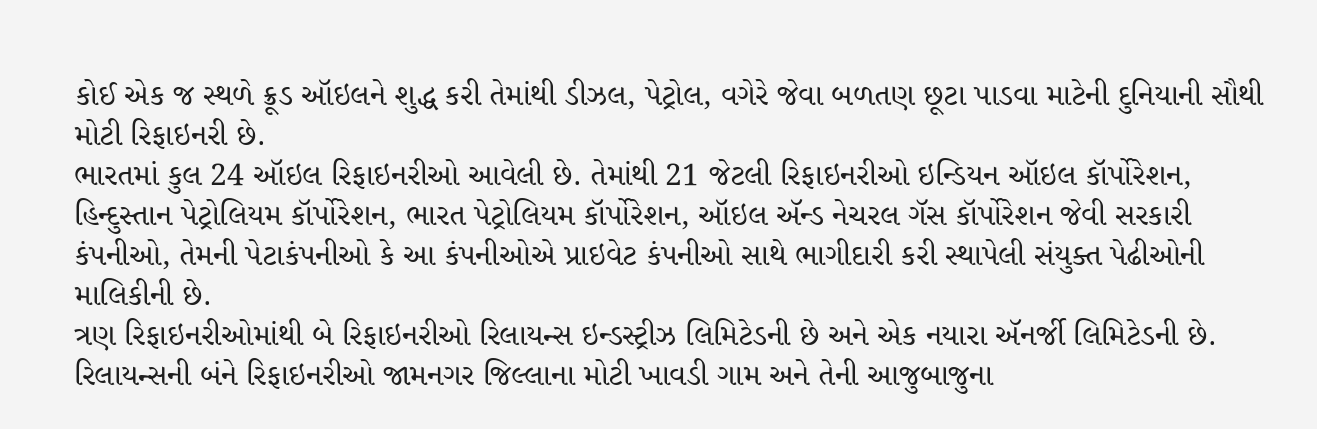કોઈ એક જ સ્થળે ક્રૂડ ઑઇલને શુદ્ધ કરી તેમાંથી ડીઝલ, પેટ્રોલ, વગેરે જેવા બળતણ છૂટા પાડવા માટેની દુનિયાની સૌથી મોટી રિફાઇનરી છે.
ભારતમાં કુલ 24 ઑઇલ રિફાઇનરીઓ આવેલી છે. તેમાંથી 21 જેટલી રિફાઇનરીઓ ઇન્ડિયન ઑઇલ કૉર્પોરેશન, હિન્દુસ્તાન પેટ્રોલિયમ કૉર્પોરેશન, ભારત પેટ્રોલિયમ કૉર્પોરેશન, ઑઇલ ઍન્ડ નેચરલ ગૅસ કૉર્પોરેશન જેવી સરકારી કંપનીઓ, તેમની પેટાકંપનીઓ કે આ કંપનીઓએ પ્રાઇવેટ કંપનીઓ સાથે ભાગીદારી કરી સ્થાપેલી સંયુક્ત પેઢીઓની માલિકીની છે.
ત્રણ રિફાઇનરીઓમાંથી બે રિફાઇનરીઓ રિલાયન્સ ઇન્ડસ્ટ્રીઝ લિમિટેડની છે અને એક નયારા ઍનર્જી લિમિટેડની છે.
રિલાયન્સની બંને રિફાઇનરીઓ જામનગર જિલ્લાના મોટી ખાવડી ગામ અને તેની આજુબાજુના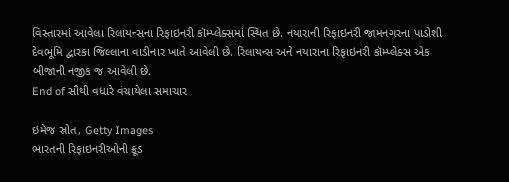વિસ્તારમાં આવેલા રિલાયન્સના રિફાઇનરી કૉમ્પ્લેક્સમાં સ્થિત છે. નયારાની રિફાઇનરી જામનગરના પાડોશી દેવભૂમિ દ્વારકા જિલ્લાના વાડીનાર ખાતે આવેલી છે. રિલાયન્સ અને નયારાના રિફાઇનરી કૉમ્પ્લેક્સ એક બીજાની નજીક જ આવેલી છે.
End of સૌથી વધારે વંચાયેલા સમાચાર

ઇમેજ સ્રોત, Getty Images
ભારતની રિફાઇનરીઓની ક્રૂડ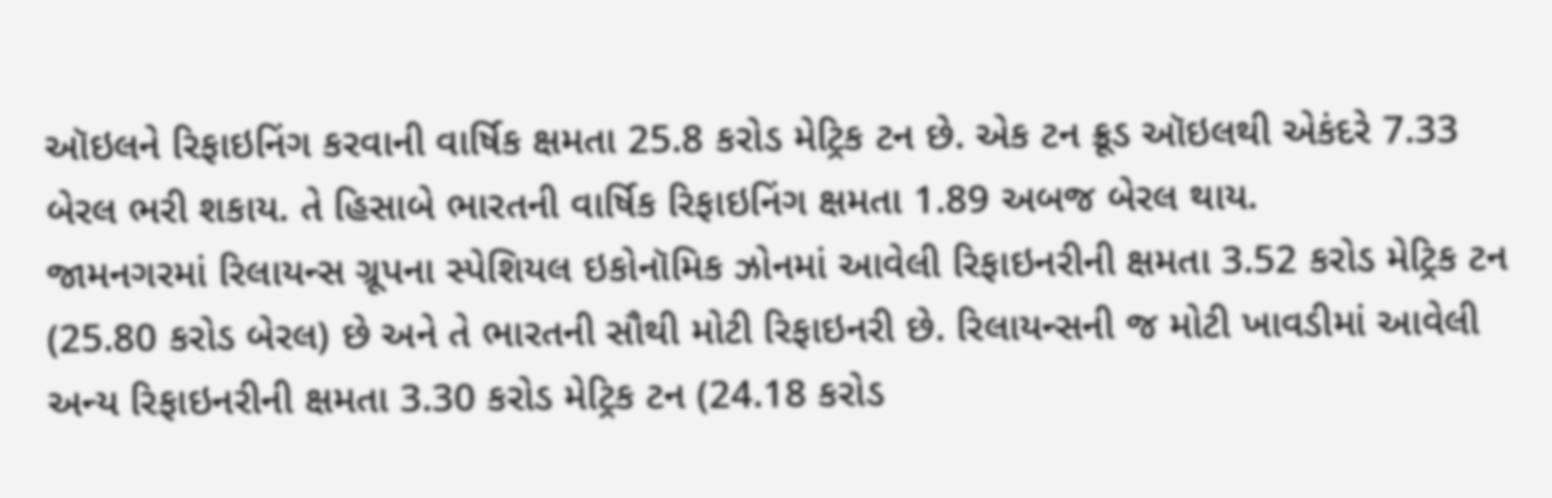ઑઇલને રિફાઇનિંગ કરવાની વાર્ષિક ક્ષમતા 25.8 કરોડ મેટ્રિક ટન છે. એક ટન ક્રૂડ ઑઇલથી એકંદરે 7.33 બેરલ ભરી શકાય. તે હિસાબે ભારતની વાર્ષિક રિફાઇનિંગ ક્ષમતા 1.89 અબજ બેરલ થાય.
જામનગરમાં રિલાયન્સ ગ્રૂપના સ્પેશિયલ ઇકોનૉમિક ઝોનમાં આવેલી રિફાઇનરીની ક્ષમતા 3.52 કરોડ મેટ્રિક ટન (25.80 કરોડ બેરલ) છે અને તે ભારતની સૌથી મોટી રિફાઇનરી છે. રિલાયન્સની જ મોટી ખાવડીમાં આવેલી અન્ય રિફાઇનરીની ક્ષમતા 3.30 કરોડ મેટ્રિક ટન (24.18 કરોડ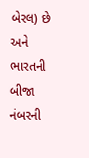બેરલ) છે અને ભારતની બીજા નંબરની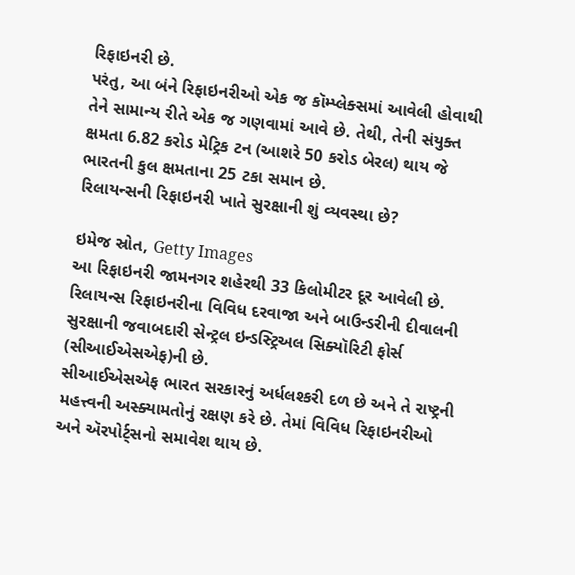રિફાઇનરી છે.
પરંતુ, આ બંને રિફાઇનરીઓ એક જ કૉમ્પ્લેક્સમાં આવેલી હોવાથી તેને સામાન્ય રીતે એક જ ગણવામાં આવે છે. તેથી, તેની સંયુક્ત ક્ષમતા 6.82 કરોડ મેટ્રિક ટન (આશરે 50 કરોડ બેરલ) થાય જે ભારતની કુલ ક્ષમતાના 25 ટકા સમાન છે.
રિલાયન્સની રિફાઇનરી ખાતે સુરક્ષાની શું વ્યવસ્થા છે?

ઇમેજ સ્રોત, Getty Images
આ રિફાઇનરી જામનગર શહેરથી 33 કિલોમીટર દૂર આવેલી છે. રિલાયન્સ રિફાઇનરીના વિવિધ દરવાજા અને બાઉન્ડરીની દીવાલની સુરક્ષાની જવાબદારી સેન્ટ્રલ ઇન્ડસ્ટ્રિઅલ સિક્યૉરિટી ફોર્સ (સીઆઈએસએફ)ની છે.
સીઆઈએસએફ ભારત સરકારનું અર્ધલશ્કરી દળ છે અને તે રાષ્ટ્રની મહત્ત્વની અસ્ક્યામતોનું રક્ષણ કરે છે. તેમાં વિવિધ રિફાઇનરીઓ અને ઍરપોર્ટ્સનો સમાવેશ થાય છે.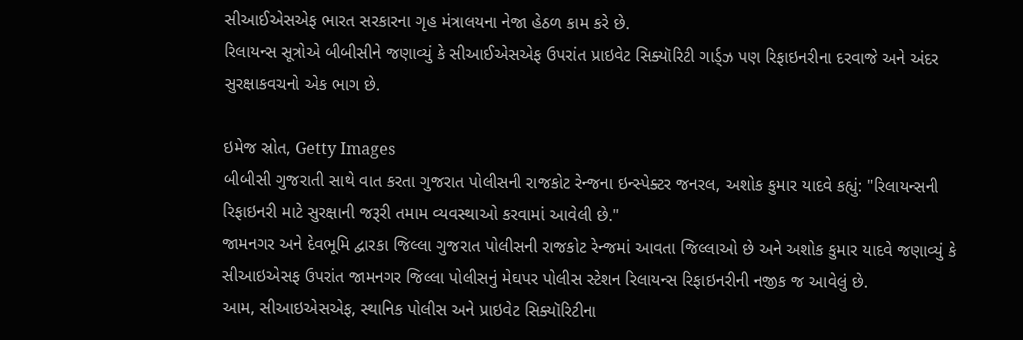સીઆઈએસએફ ભારત સરકારના ગૃહ મંત્રાલયના નેજા હેઠળ કામ કરે છે.
રિલાયન્સ સૂત્રોએ બીબીસીને જણાવ્યું કે સીઆઈએસએફ ઉપરાંત પ્રાઇવેટ સિક્યૉરિટી ગાર્ડ્ઝ પણ રિફાઇનરીના દરવાજે અને અંદર સુરક્ષાકવચનો એક ભાગ છે.

ઇમેજ સ્રોત, Getty Images
બીબીસી ગુજરાતી સાથે વાત કરતા ગુજરાત પોલીસની રાજકોટ રેન્જના ઇન્સ્પેક્ટર જનરલ, અશોક કુમાર યાદવે કહ્યું: "રિલાયન્સની રિફાઇનરી માટે સુરક્ષાની જરૂરી તમામ વ્યવસ્થાઓ કરવામાં આવેલી છે."
જામનગર અને દેવભૂમિ દ્વારકા જિલ્લા ગુજરાત પોલીસની રાજકોટ રેન્જમાં આવતા જિલ્લાઓ છે અને અશોક કુમાર યાદવે જણાવ્યું કે સીઆઇએસફ ઉપરાંત જામનગર જિલ્લા પોલીસનું મેઘપર પોલીસ સ્ટેશન રિલાયન્સ રિફાઇનરીની નજીક જ આવેલું છે.
આમ, સીઆઇએસએફ, સ્થાનિક પોલીસ અને પ્રાઇવેટ સિક્યૉરિટીના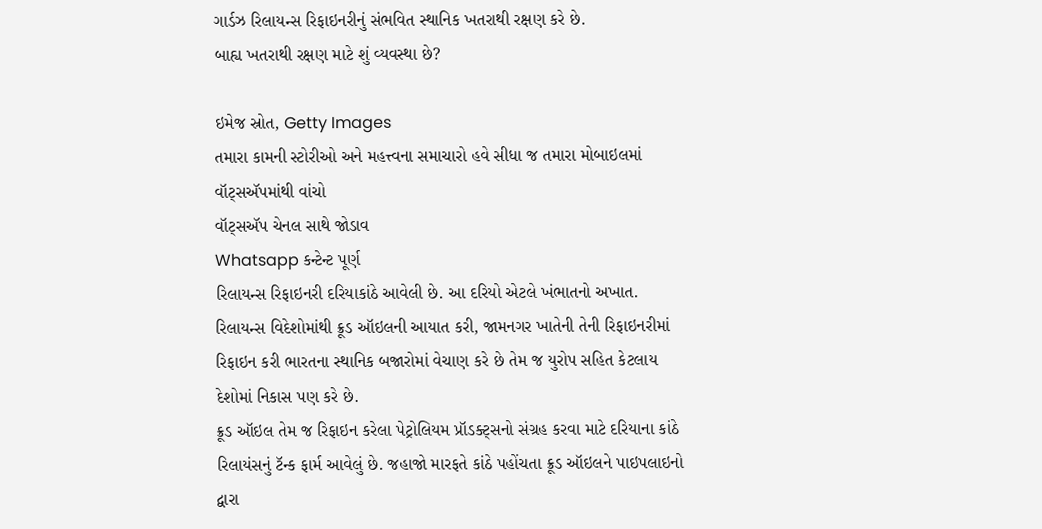ગાર્ડઝ રિલાયન્સ રિફાઇનરીનું સંભવિત સ્થાનિક ખતરાથી રક્ષણ કરે છે.
બાહ્ય ખતરાથી રક્ષણ માટે શું વ્યવસ્થા છે?

ઇમેજ સ્રોત, Getty Images
તમારા કામની સ્ટોરીઓ અને મહત્ત્વના સમાચારો હવે સીધા જ તમારા મોબાઇલમાં વૉટ્સઍપમાંથી વાંચો
વૉટ્સઍપ ચેનલ સાથે જોડાવ
Whatsapp કન્ટેન્ટ પૂર્ણ
રિલાયન્સ રિફાઇનરી દરિયાકાંઠે આવેલી છે. આ દરિયો એટલે ખંભાતનો અખાત. રિલાયન્સ વિદેશોમાંથી ક્રૂડ ઑઇલની આયાત કરી, જામનગર ખાતેની તેની રિફાઇનરીમાં રિફાઇન કરી ભારતના સ્થાનિક બજારોમાં વેચાણ કરે છે તેમ જ યુરોપ સહિત કેટલાય દેશોમાં નિકાસ પણ કરે છે.
ક્રૂડ ઑઇલ તેમ જ રિફાઇન કરેલા પેટ્રોલિયમ પ્રૉડક્ટ્સનો સંગ્રહ કરવા માટે દરિયાના કાંઠે રિલાયંસનું ટૅન્ક ફાર્મ આવેલું છે. જહાજો મારફતે કાંઠે પહોંચતા ક્રૂડ ઑઇલને પાઇપલાઇનો દ્વારા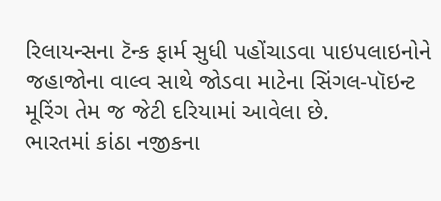રિલાયન્સના ટૅન્ક ફાર્મ સુધી પહોંચાડવા પાઇપલાઇનોને જહાજોના વાલ્વ સાથે જોડવા માટેના સિંગલ-પૉઇન્ટ મૂરિંગ તેમ જ જેટી દરિયામાં આવેલા છે.
ભારતમાં કાંઠા નજીકના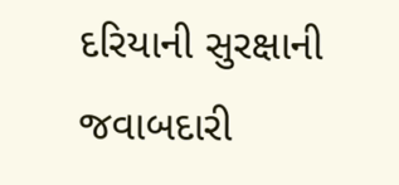દરિયાની સુરક્ષાની જવાબદારી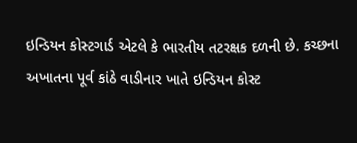ઇન્ડિયન કોસ્ટગાર્ડ એટલે કે ભારતીય તટરક્ષક દળની છે. કચ્છના અખાતના પૂર્વ કાંઠે વાડીનાર ખાતે ઇન્ડિયન કોસ્ટ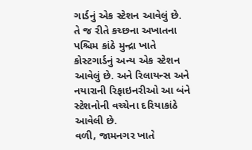ગાર્ડનું એક સ્ટેશન આવેલું છે.
તે જ રીતે કચ્છના અખાતના પશ્ચિમ કાંઠે મુન્દ્રા ખાતે કોસ્ટગાર્ડનું અન્ય એક સ્ટેશન આવેલું છે. અને રિલાયન્સ અને નયારાની રિફાઇનરીઓ આ બંને સ્ટેશનોની વચ્ચેના દરિયાકાંઠે આવેલી છે.
વળી, જામનગર ખાતે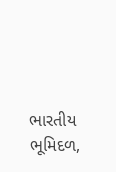ભારતીય ભૂમિદળ,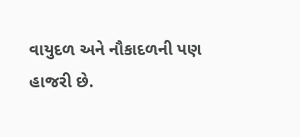વાયુદળ અને નૌકાદળની પણ હાજરી છે.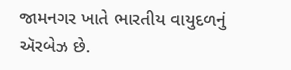જામનગર ખાતે ભારતીય વાયુદળનું ઍરબેઝ છે.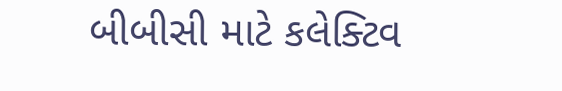બીબીસી માટે કલેક્ટિવ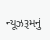ન્યૂઝરૂમનું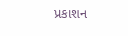પ્રકાશન